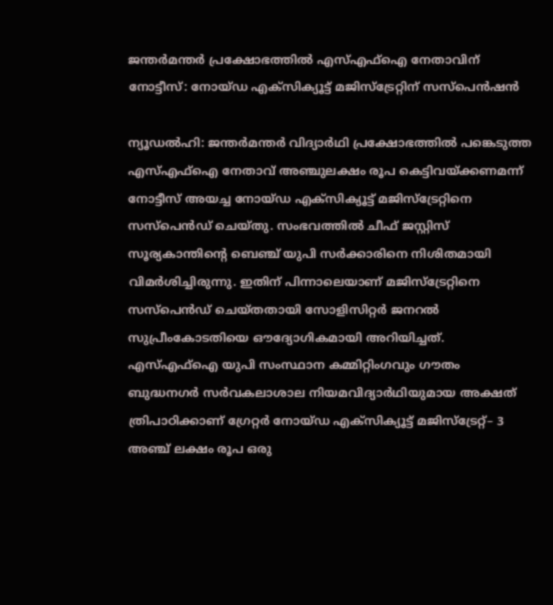ജന്തർമന്തർ പ്രക്ഷോഭത്തിൽ എസ്എഫ്ഐ നേതാവിന് നോട്ടീസ്: നോയ്ഡ എക്സിക്യൂട്ട് മജിസ്ട്രേറ്റിന് സസ്പെൻഷൻ

ന്യൂഡൽഹി: ജന്തർമന്തർ വിദ്യാർഥി പ്രക്ഷോഭത്തിൽ പങ്കെടുത്ത എസ്എഫ്ഐ നേതാവ് അഞ്ചുലക്ഷം രൂപ കെട്ടിവയ്ക്കണമന്ന് നോട്ടീസ് അയച്ച നോയ്ഡ എക്സിക്യൂട്ട് മജിസ്ട്രേറ്റിനെ സസ്പെൻഡ് ചെയ്തു. സംഭവത്തിൽ ചീഫ് ജസ്റ്റിസ് സൂര്യകാന്തിന്റെ ബെഞ്ച് യുപി സർക്കാരിനെ നിശിതമായി വിമർശിച്ചിരുന്നു. ഇതിന് പിന്നാലെയാണ് മജിസ്ട്രേറ്റിനെ സസ്പെൻഡ് ചെയ്തതായി സോളിസിറ്റർ ജനറൽ സുപ്രീംകോടതിയെ ഔദ്യോഗികമായി അറിയിച്ചത്.
എസ്എഫ്ഐ യുപി സംസ്ഥാന കമ്മിറ്റിംഗവും ഗൗതം ബുദ്ധനഗർ സർവകലാശാല നിയമവിദ്യാർഥിയുമായ അക്ഷത് ത്രിപാഠിക്കാണ് ഗ്രേറ്റർ നോയ്ഡ എക്സിക്യൂട്ട് മജിസ്ട്രേറ്റ്– 3 അഞ്ച് ലക്ഷം രൂപ ഒരു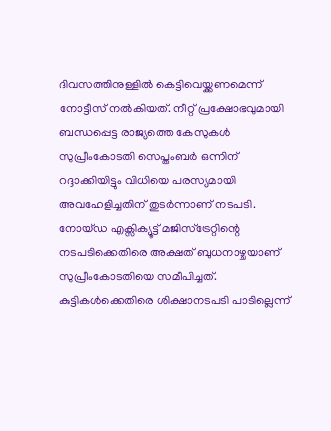ദിവസത്തിനുള്ളിൽ കെട്ടിവെയ്ക്കണമെന്ന് നോട്ടീസ് നൽകിയത്. നീറ്റ് പ്രക്ഷോഭവുമായി ബന്ധപ്പെട്ട രാജ്യത്തെ കേസുകൾ സുപ്രീംകോടതി സെപ്തംബർ ഒന്നിന് റദ്ദാക്കിയിട്ടും വിധിയെ പരസ്യമായി അവഹേളിച്ചതിന് തുടർന്നാണ് നടപടി.
നോയ്ഡ എക്സിക്യൂട്ട് മജിസ്ട്രേറ്റിന്റെ നടപടിക്കെതിരെ അക്ഷത് ബുധനാഴ്ചയാണ് സുപ്രീംകോടതിയെ സമീപിച്ചത്. കുട്ടികൾക്കെതിരെ ശിക്ഷാനടപടി പാടില്ലെന്ന്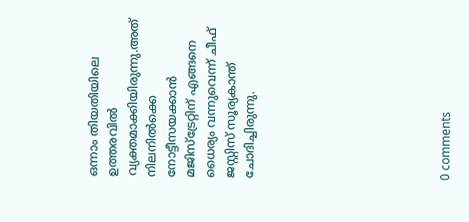ഒന്നാം തിയതിയിലെ ഉത്തരവിൽ വ്യക്തമാക്കിയിരുന്നു.അത് നിലനിൽക്കെ നോട്ടീസയക്കാൻ മജിസ്ട്രേറ്റിന് എങ്ങനെ ധൈര്യം വന്നുവെന്ന് ചീഫ് ജസ്റ്റിസ് സൂര്യകാന്ത് ചോദിച്ചിരുന്നു.









0 comments